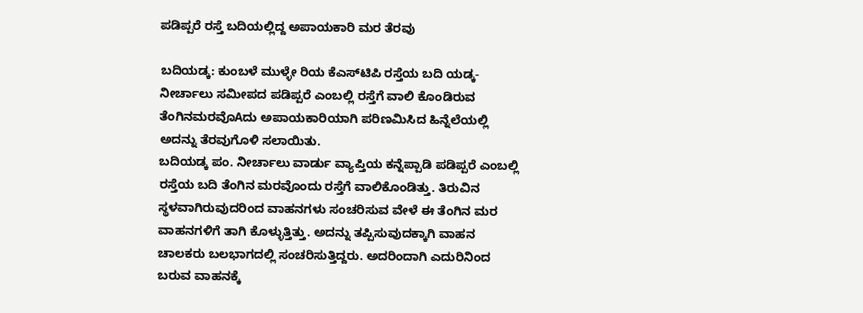ಪಡಿಪ್ಪರೆ ರಸ್ತೆ ಬದಿಯಲ್ಲಿದ್ದ ಅಪಾಯಕಾರಿ ಮರ ತೆರವು

ಬದಿಯಡ್ಕ: ಕುಂಬಳೆ ಮುಳ್ಳೇ ರಿಯ ಕೆಎಸ್‌ಟಿಪಿ ರಸ್ತೆಯ ಬದಿ ಯಡ್ಕ-ನೀರ್ಚಾಲು ಸಮೀಪದ ಪಡಿಪ್ಪರೆ ಎಂಬಲ್ಲಿ ರಸ್ತೆಗೆ ವಾಲಿ ಕೊಂಡಿರುವ ತೆಂಗಿನಮರವೊAದು ಅಪಾಯಕಾರಿಯಾಗಿ ಪರಿಣಮಿಸಿದ ಹಿನ್ನೆಲೆಯಲ್ಲಿ ಅದನ್ನು ತೆರವುಗೊಳಿ ಸಲಾಯಿತು.
ಬದಿಯಡ್ಕ ಪಂ. ನೀರ್ಚಾಲು ವಾರ್ಡು ವ್ಯಾಪ್ತಿಯ ಕನ್ನೆಪ್ಪಾಡಿ ಪಡಿಪ್ಪರೆ ಎಂಬಲ್ಲಿ ರಸ್ತೆಯ ಬದಿ ತೆಂಗಿನ ಮರವೊಂದು ರಸ್ತೆಗೆ ವಾಲಿಕೊಂಡಿತ್ತು. ತಿರುವಿನ ಸ್ಥಳವಾಗಿರುವುದರಿಂದ ವಾಹನಗಳು ಸಂಚರಿಸುವ ವೇಳೆ ಈ ತೆಂಗಿನ ಮರ ವಾಹನಗಳಿಗೆ ತಾಗಿ ಕೊಳ್ಳುತ್ತಿತ್ತು. ಅದನ್ನು ತಪ್ಪಿಸುವುದಕ್ಕಾಗಿ ವಾಹನ ಚಾಲಕರು ಬಲಭಾಗದಲ್ಲಿ ಸಂಚರಿಸುತ್ತಿದ್ದರು. ಅದರಿಂದಾಗಿ ಎದುರಿನಿಂದ ಬರುವ ವಾಹನಕ್ಕೆ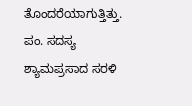ತೊಂದರೆಯಾಗುತ್ತಿತ್ತು. ಪಂ. ಸದಸ್ಯ ಶ್ಯಾಮಪ್ರಸಾದ ಸರಳಿ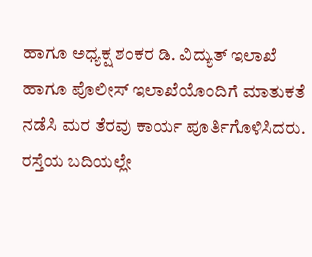ಹಾಗೂ ಅಧ್ಯಕ್ಷ ಶಂಕರ ಡಿ. ವಿದ್ಯುತ್ ಇಲಾಖೆ ಹಾಗೂ ಪೊಲೀಸ್ ಇಲಾಖೆಯೊಂದಿಗೆ ಮಾತುಕತೆ ನಡೆಸಿ ಮರ ತೆರವು ಕಾರ್ಯ ಪೂರ್ತಿಗೊಳಿಸಿದರು.
ರಸ್ತೆಯ ಬದಿಯಲ್ಲೇ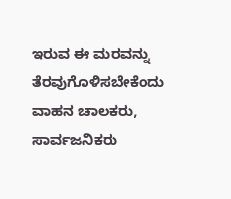ಇರುವ ಈ ಮರವನ್ನು ತೆರವುಗೊಳಿಸಬೇಕೆಂದು ವಾಹನ ಚಾಲಕರು, ಸಾರ್ವಜನಿಕರು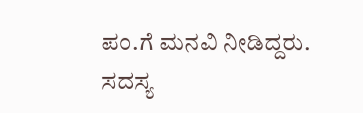ಪಂ.ಗೆ ಮನವಿ ನೀಡಿದ್ದರು. ಸದಸ್ಯ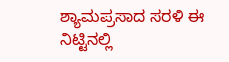ಶ್ಯಾಮಪ್ರಸಾದ ಸರಳಿ ಈ ನಿಟ್ಟಿನಲ್ಲಿ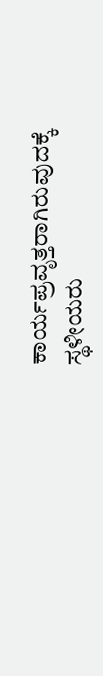ಕಾರ್ಯಪ್ರವೃತ್ತರಾಗಿರುವುದಕ್ಕೆ ಸ್ಥಳೀಯರು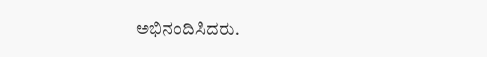ಅಭಿನಂದಿಸಿದರು.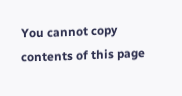You cannot copy contents of this page